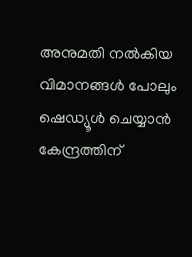അനുമതി നല്‍കിയ വിമാനങ്ങള്‍ പോലും ഷെഡ്യൂള്‍ ചെയ്യാന്‍ കേന്ദ്രത്തിന്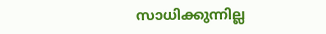സാധിക്കുന്നില്ല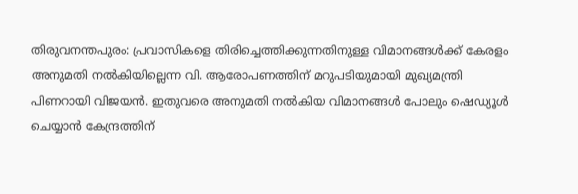തിരുവനന്തപുരം: പ്രവാസികളെ തിരിച്ചെത്തിക്കുന്നതിനുള്ള വിമാനങ്ങള്‍ക്ക് കേരളം അനുമതി നല്‍കിയില്ലെന്ന വി. ആരോപണത്തിന് മറുപടിയുമായി മുഖ്യമന്ത്രി പിണറായി വിജയന്‍. ഇതുവരെ അനുമതി നല്‍കിയ വിമാനങ്ങള്‍ പോലും ഷെഡ്യൂള്‍ ചെയ്യാന്‍ കേന്ദ്രത്തിന്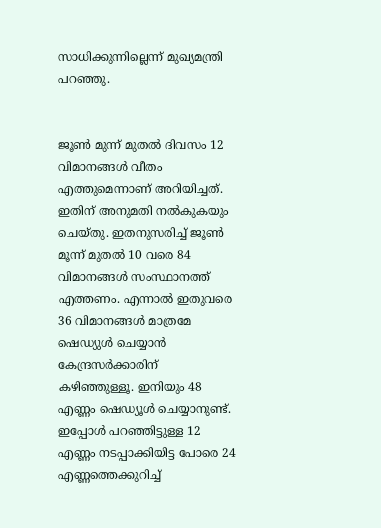സാധിക്കുന്നില്ലെന്ന് മുഖ്യമന്ത്രി പറഞ്ഞു.


ജൂണ്‍ മുന്ന് മുതല്‍ ദിവസം 12 വിമാനങ്ങള്‍ വീതം എത്തുമെന്നാണ് അറിയിച്ചത്. ഇതിന് അനുമതി നല്‍കുകയും ചെയ്തു. ഇതനുസരിച്ച്‌ ജൂണ്‍ മൂന്ന് മുതല്‍ 10 വരെ 84 വിമാനങ്ങള്‍ സംസ്ഥാനത്ത് എത്തണം. എന്നാല്‍ ഇതുവരെ 36 വിമാനങ്ങള്‍ മാത്രമേ ഷെഡ്യുള്‍ ചെയ്യാന്‍ കേന്ദ്രസര്‍ക്കാരിന് കഴിഞ്ഞുള്ളൂ. ഇനിയും 48 എണ്ണം ഷെഡ്യൂള്‍ ചെയ്യാനുണ്ട്. ഇപ്പോള്‍ പറഞ്ഞിട്ടുള്ള 12 എണ്ണം നടപ്പാക്കിയിട്ട പോരെ 24 എണ്ണത്തെക്കുറിച്ച്‌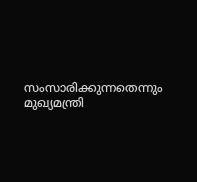സംസാരിക്കുന്നതെന്നും മുഖ്യമന്ത്രി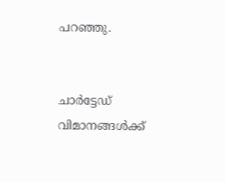പറഞ്ഞു.


ചാര്‍ട്ടേഡ് വിമാനങ്ങള്‍ക്ക്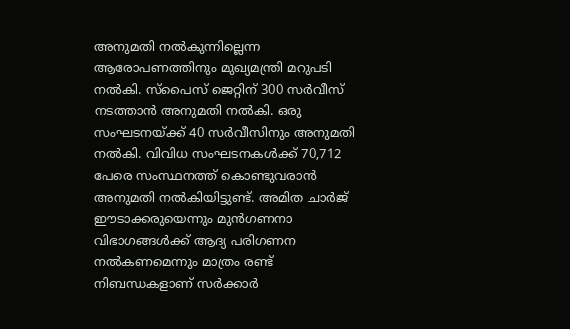അനുമതി നല്‍കുന്നില്ലെന്ന ആരോപണത്തിനും മുഖ്യമന്ത്രി മറുപടി നല്‍കി. സ്‌പൈസ് ജെറ്റിന് 300 സര്‍വീസ് നടത്താന്‍ അനുമതി നല്‍കി. ഒരു സംഘടനയ്ക്ക് 40 സര്‍വീസിനും അനുമതി നല്‍കി. വിവിധ സംഘടനകള്‍ക്ക് 70,712 പേരെ സംസ്ഥനത്ത് കൊണ്ടുവരാന്‍ അനുമതി നല്‍കിയിട്ടുണ്ട്. അമിത ചാര്‍ജ് ഈടാക്കരുയെന്നും മുന്‍ഗണനാ വിഭാഗങ്ങള്‍ക്ക് ആദ്യ പരിഗണന നല്‍കണമെന്നും മാത്രം രണ്ട് നിബന്ധകളാണ് സര്‍ക്കാര്‍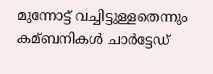മുന്നോട്ട് വച്ചിട്ടുള്ളതെന്നും കമ്ബനികള്‍ ചാര്‍ട്ടേഡ്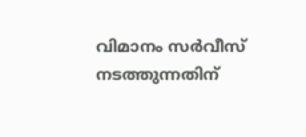വിമാനം സര്‍വീസ് നടത്തുന്നതിന്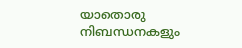യാതൊരു നിബന്ധനകളും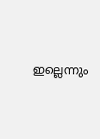ഇല്ലെന്നും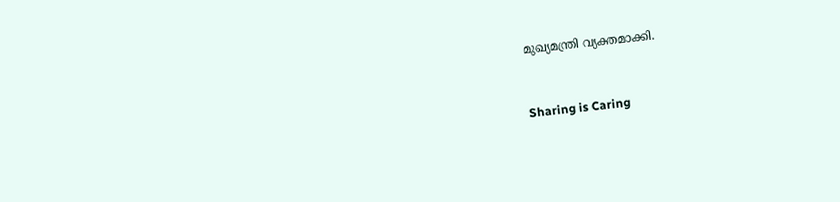മുഖ്യമന്ത്രി വ്യക്തമാക്കി.



Sharing is Caring